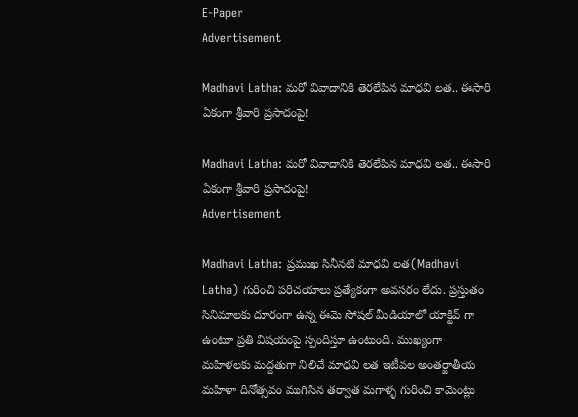E-Paper
Advertisement

Madhavi Latha: మరో వివాదానికి తెరలేపిన మాధవి లత.. ఈసారి ఏకంగా శ్రీవారి ప్రసాదంపై!

Madhavi Latha: మరో వివాదానికి తెరలేపిన మాధవి లత.. ఈసారి ఏకంగా శ్రీవారి ప్రసాదంపై!
Advertisement

Madhavi Latha: ప్రముఖ సినీనటి మాధవి లత(Madhavi Latha) గురించి పరిచయాలు ప్రత్యేకంగా అవసరం లేదు. ప్రస్తుతం సినిమాలకు దూరంగా ఉన్న ఈమె సోషల్ మీడియాలో యాక్టివ్ గా ఉంటూ ప్రతి విషయంపై స్పందిస్తూ ఉంటుంది. ముఖ్యంగా మహిళలకు మద్దతుగా నిలిచే మాధవి లత ఇటీవల అంతర్జాతీయ మహిళా దినోత్సవం ముగిసిన తర్వాత మగాళ్ళ గురించి కామెంట్లు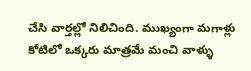చేసి వార్తల్లో నిలిచింది. ముఖ్యంగా మగాళ్లు కోటిలో ఒక్కరు మాత్రమే మంచి వాళ్ళు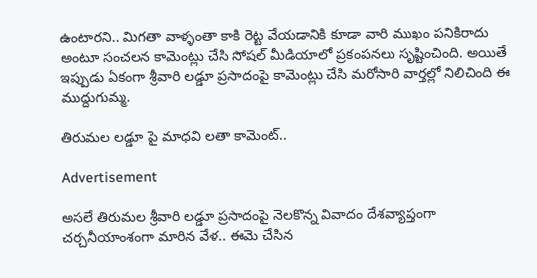ఉంటారని.. మిగతా వాళ్ళంతా కాకి రెట్ట వేయడానికి కూడా వారి ముఖం పనికిరాదు అంటూ సంచలన కామెంట్లు చేసి సోషల్ మీడియాలో ప్రకంపనలు సృష్టించింది. అయితే ఇప్పుడు ఏకంగా శ్రీవారి లడ్డూ ప్రసాదంపై కామెంట్లు చేసి మరోసారి వార్తల్లో నిలిచింది ఈ ముద్దుగుమ్మ.

తిరుమల లడ్డూ పై మాధవి లతా కామెంట్..

Advertisement

అసలే తిరుమల శ్రీవారి లడ్డూ ప్రసాదంపై నెలకొన్న వివాదం దేశవ్యాప్తంగా చర్చనీయాంశంగా మారిన వేళ.. ఈమె చేసిన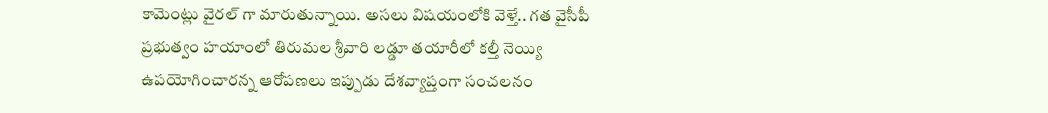కామెంట్లు వైరల్ గా మారుతున్నాయి. అసలు విషయంలోకి వెళ్తే.. గత వైసీపీ ప్రభుత్వం హయాంలో తిరుమల శ్రీవారి లడ్డూ తయారీలో కల్తీ నెయ్యి ఉపయోగించారన్న ఆరోపణలు ఇప్పుడు దేశవ్యాప్తంగా సంచలనం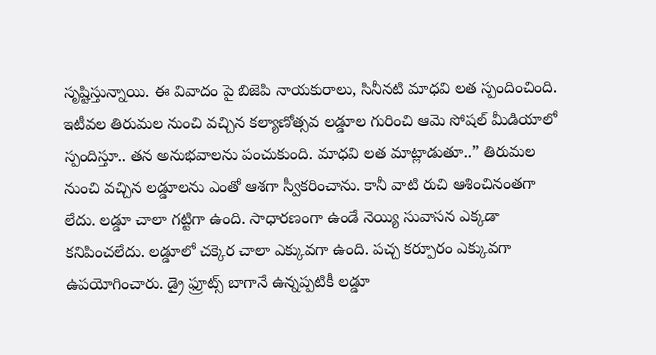సృష్టిస్తున్నాయి. ఈ వివాదం పై బిజెపి నాయకురాలు, సినీనటి మాధవి లత స్పందించింది. ఇటీవల తిరుమల నుంచి వచ్చిన కల్యాణోత్సవ లడ్డూల గురించి ఆమె సోషల్ మీడియాలో స్పందిస్తూ.. తన అనుభవాలను పంచుకుంది. మాధవి లత మాట్లాడుతూ..” తిరుమల నుంచి వచ్చిన లడ్డూలను ఎంతో ఆశగా స్వీకరించాను. కానీ వాటి రుచి ఆశించినంతగా లేదు. లడ్డూ చాలా గట్టిగా ఉంది. సాధారణంగా ఉండే నెయ్యి సువాసన ఎక్కడా కనిపించలేదు. లడ్డూలో చక్కెర చాలా ఎక్కువగా ఉంది. పచ్చ కర్పూరం ఎక్కువగా ఉపయోగించారు. డ్రై ఫ్రూట్స్ బాగానే ఉన్నప్పటికీ లడ్డూ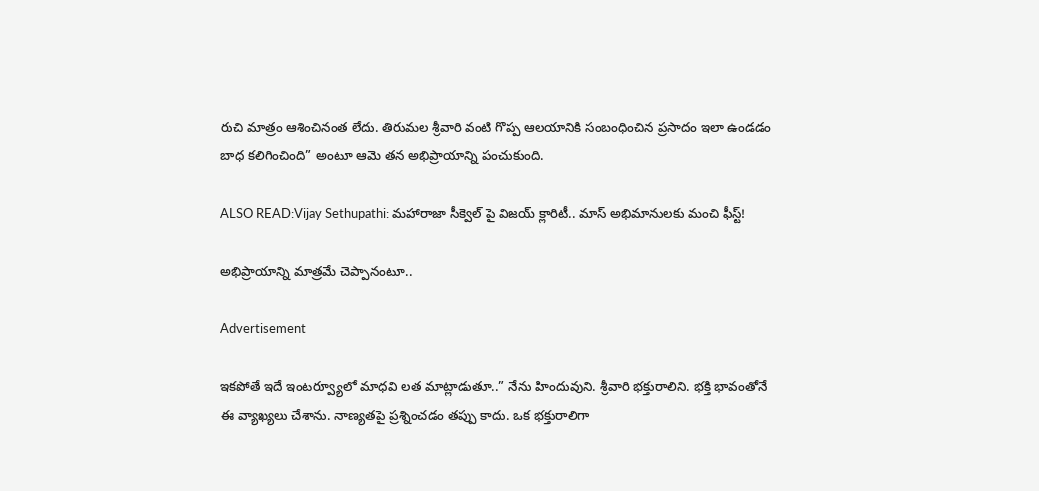రుచి మాత్రం ఆశించినంత లేదు. తిరుమల శ్రీవారి వంటి గొప్ప ఆలయానికి సంబంధించిన ప్రసాదం ఇలా ఉండడం బాధ కలిగించింది” అంటూ ఆమె తన అభిప్రాయాన్ని పంచుకుంది.

ALSO READ:Vijay Sethupathi: మహారాజా సీక్వెల్ పై విజయ్ క్లారిటీ.. మాస్ అభిమానులకు మంచి ఫీస్ట్!

అభిప్రాయాన్ని మాత్రమే చెప్పానంటూ..

Advertisement

ఇకపోతే ఇదే ఇంటర్వ్యూలో మాధవి లత మాట్లాడుతూ..” నేను హిందువుని. శ్రీవారి భక్తురాలిని. భక్తి భావంతోనే ఈ వ్యాఖ్యలు చేశాను. నాణ్యతపై ప్రశ్నించడం తప్పు కాదు. ఒక భక్తురాలిగా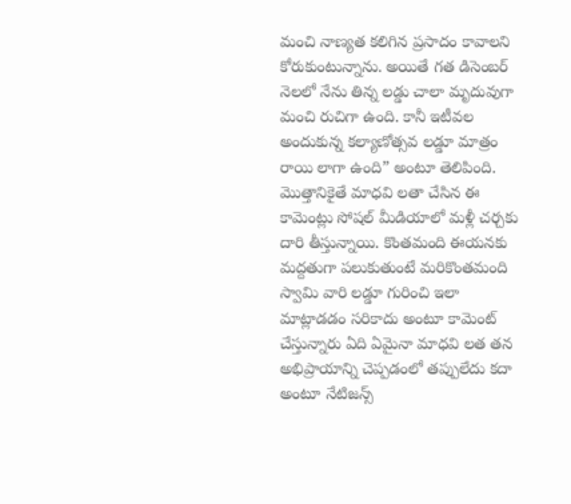మంచి నాణ్యత కలిగిన ప్రసాదం కావాలని కోరుకుంటున్నాను. అయితే గత డిసెంబర్ నెలలో నేను తిన్న లడ్డు చాలా మృదువుగా మంచి రుచిగా ఉంది. కానీ ఇటీవల అందుకున్న కల్యాణోత్సవ లడ్డూ మాత్రం రాయి లాగా ఉంది” అంటూ తెలిపింది. మొత్తానికైతే మాధవి లతా చేసిన ఈ కామెంట్లు సోషల్ మీడియాలో మళ్లీ చర్చకు దారి తీస్తున్నాయి. కొంతమంది ఈయనకు మద్దతుగా పలుకుతుంటే మరికొంతమంది స్వామి వారి లడ్డూ గురించి ఇలా మాట్లాడడం సరికాదు అంటూ కామెంట్ చేస్తున్నారు ఏది ఏమైనా మాధవి లత తన అభిప్రాయాన్ని చెప్పడంలో తప్పులేదు కదా అంటూ నేటిజన్స్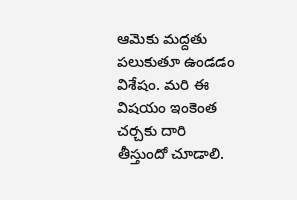ఆమెకు మద్దతు పలుకుతూ ఉండడం విశేషం. మరి ఈ విషయం ఇంకెంత చర్చకు దారి తీస్తుందో చూడాలి.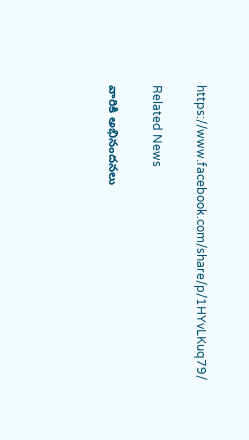https://www.facebook.com/share/p/1HYvLKuq79/

Related News

వారికి అభినందనలు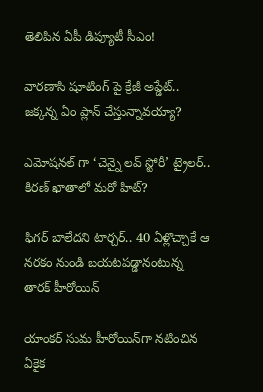తెలిపిన ఏపీ డిప్యూటీ సీఎం!

వారణాసి షూటింగ్ పై క్రేజీ అప్డేట్.. జక్కన్న ఏం ప్లాన్ చేస్తున్నావయ్యా?

ఎమోషనల్ గా ‘చెన్నై లవ్ స్టోరీ’ ట్రైలర్.. కిరణ్ ఖాతాలో మరో హిట్?

ఫిగర్ బాలేదని టార్చర్.. 40 ఏళ్లొచ్చాకే ఆ నరకం నుండి బయటపడ్డానంటున్న తారక్ హీరోయిన్

యాంకర్ సుమ హీరోయిన్‌గా నటించిన ఏకైక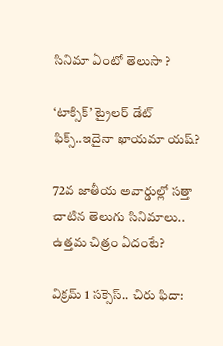సినిమా ఏంటో తెలుసా ?

‘టాక్సిక్’ ట్రైలర్ డేట్ ఫిక్స్..ఇదైనా ఖాయమా యష్?

72వ జాతీయ అవార్డుల్లో సత్తా చాటిన తెలుగు సినిమాలు.. ఉత్తమ చిత్రం ఏదంటే?

విక్రమ్ 1 సక్సెస్.. చిరు ఫిదా: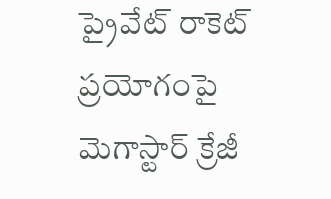ప్రైవేట్ రాకెట్ ప్రయోగంపై మెగాస్టార్ క్రేజీ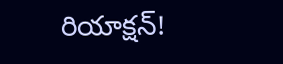రియాక్షన్!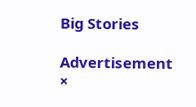Big Stories

Advertisement
×